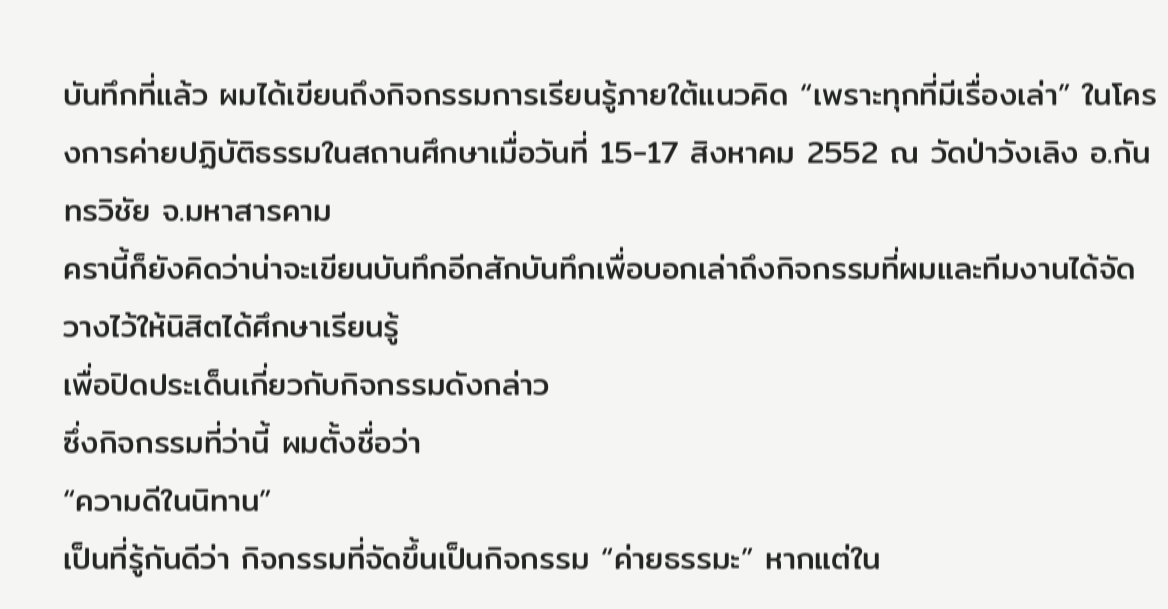บันทึกที่แล้ว ผมได้เขียนถึงกิจกรรมการเรียนรู้ภายใต้แนวคิด “เพราะทุกที่มีเรื่องเล่า” ในโครงการค่ายปฏิบัติธรรมในสถานศึกษาเมื่อวันที่ 15-17 สิงหาคม 2552 ณ วัดป่าวังเลิง อ.กันทรวิชัย จ.มหาสารคาม
ครานี้ก็ยังคิดว่าน่าจะเขียนบันทึกอีกสักบันทึกเพื่อบอกเล่าถึงกิจกรรมที่ผมและทีมงานได้จัดวางไว้ให้นิสิตได้ศึกษาเรียนรู้
เพื่อปิดประเด็นเกี่ยวกับกิจกรรมดังกล่าว
ซึ่งกิจกรรมที่ว่านี้ ผมตั้งชื่อว่า
“ความดีในนิทาน”
เป็นที่รู้กันดีว่า กิจกรรมที่จัดขึ้นเป็นกิจกรรม “ค่ายธรรมะ” หากแต่ใน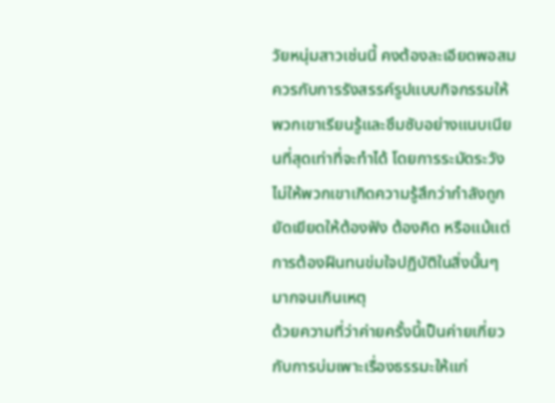วัยหนุ่มสาวเช่นนี้ คงต้องละเอียดพอสมควรกับการรังสรรค์รูปแบบกิจกรรมให้พวกเขาเรียนรู้และซึมซับอย่างแนบเนียนที่สุดเท่าที่จะทำได้ โดยการระมัดระวังไม่ให้พวกเขาเกิดความรู้สึกว่ากำลังถูกยัดเยียดให้ต้องฟัง ต้องคิด หรือแม้แต่การต้องฝืนทนข่มใจปฏิบัติในสิ่งนั้นๆ มากจนเกินเหตุ
ด้วยความที่ว่าค่ายครั้งนี้เป็นค่ายเกี่ยวกับการบ่มเพาะเรื่องธรรมะให้แก่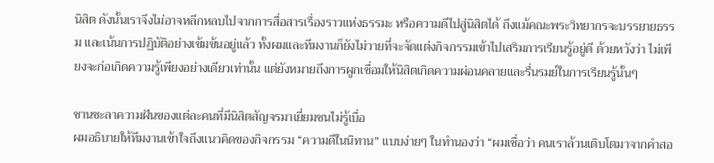นิสิต ดังนั้นเราจึงไม่อาจหลีกหลบไปจากการสื่อสารเรื่องราวแห่งธรรมะ หรือความดีไปสู่นิสิตได้ ถึงแม้คณะพระวิทยากรจะบรรยายธรรม และเน้นการปฏิบัติอย่างเข้มข้นอยู่แล้ว ทั้งผมและทีมงานก็ยังไม่วายที่จะจัดแต่งกิจกรรมเข้าไปเสริมการเรียนรู้อยู่ดี ด้วยหวังว่า ไม่เพียงจะก่อเกิดความรู้เพียงอย่างเดียวเท่านั้น แต่ยังหมายถึงการผูกเชื่อมให้นิสิตเกิดความผ่อนคลายและรื่นรมย์ในการเรียนรู้นั้นๆ

ชานชะลาความฝันของแต่ละคนที่มีนิสิตสัญจรมาเยี่ยมชนไม่รู้เบื่อ
ผมอธิบายให้ทีมงานเข้าใจถึงแนวคิดของกิจกรรม “ความดีในนิทาน” แบบง่ายๆ ในทำนองว่า “ผมเชื่อว่า คนเราล้วนเติบโตมาจากคำสอ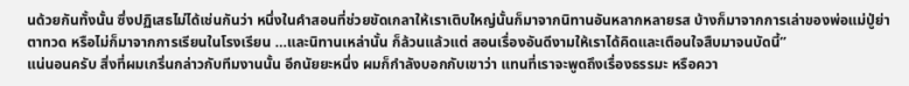นด้วยกันทั้งนั้น ซึ่งปฏิเสธไม่ได้เช่นกันว่า หนึ่งในคำสอนที่ช่วยขัดเกลาให้เราเติบใหญ่นั้นก็มาจากนิทานอันหลากหลายรส บ้างก็มาจากการเล่าของพ่อแม่ปู่ย่าตาทวด หรือไม่ก็มาจากการเรียนในโรงเรียน ...และนิทานเหล่านั้น ก็ล้วนแล้วแต่ สอนเรื่องอันดีงามให้เราได้คิดและเตือนใจสืบมาจนบัดนี้”
แน่นอนครับ สิ่งที่ผมเกริ่นกล่าวกับทีมงานนั้น อีกนัยยะหนึ่ง ผมก็กำลังบอกกับเขาว่า แทนที่เราจะพูดถึงเรื่องธรรมะ หรือควา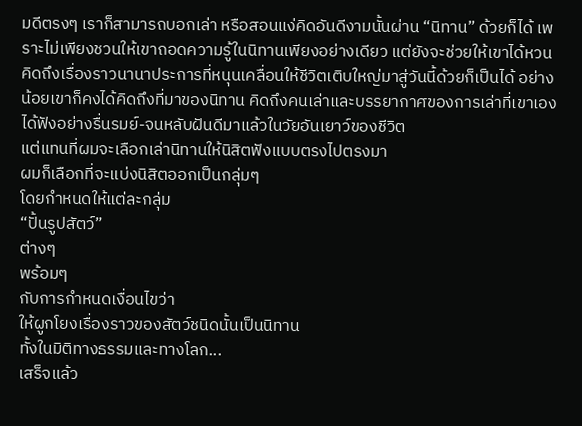มดีตรงๆ เราก็สามารถบอกเล่า หรือสอนแง่คิดอันดีงามนั้นผ่าน “นิทาน” ด้วยก็ได้ เพราะไม่เพียงชวนให้เขาถอดความรู้ในนิทานเพียงอย่างเดียว แต่ยังจะช่วยให้เขาได้หวนคิดถึงเรื่องราวนานาประการที่หนุนเคลื่อนให้ชีวิตเติบใหญ่มาสู่วันนี้ด้วยก็เป็นได้ อย่างน้อยเขาก็คงได้คิดถึงที่มาของนิทาน คิดถึงคนเล่าและบรรยากาศของการเล่าที่เขาเองได้ฟังอย่างรื่นรมย์-จนหลับฝันดีมาแล้วในวัยอันเยาว์ของชีวิต
แต่แทนที่ผมจะเลือกเล่านิทานให้นิสิตฟังแบบตรงไปตรงมา
ผมก็เลือกที่จะแบ่งนิสิตออกเป็นกลุ่มๆ
โดยกำหนดให้แต่ละกลุ่ม
“ปั้นรูปสัตว์”
ต่างๆ
พร้อมๆ
กับการกำหนดเงื่อนไขว่า
ให้ผูกโยงเรื่องราวของสัตว์ชนิดนั้นเป็นนิทาน
ทั้งในมิติทางธรรมและทางโลก...
เสร็จแล้ว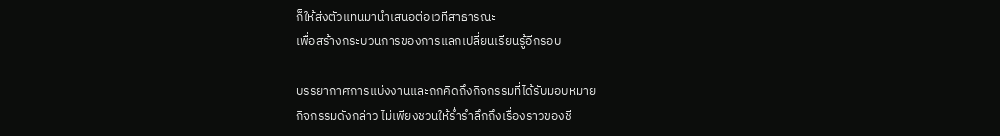ก็ให้ส่งตัวแทนมานำเสนอต่อเวทีสาธารณะ
เพื่อสร้างกระบวนการของการแลกเปลี่ยนเรียนรู้อีกรอบ

บรรยากาศการแบ่งงานและถกคิดถึงกิจกรรมที่ได้รับมอบหมาย
กิจกรรมดังกล่าว ไม่เพียงชวนให้ร่ำรำลึกถึงเรื่องราวของชี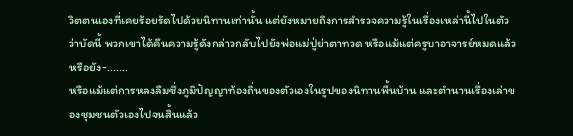วิตตนเองที่เคยร้อยรัดไปด้วยนิทานเท่านั้น แต่ยังหมายถึงการสำรวจความรู้ในเรื่องเหล่านี้ไปในตัว ว่าบัดนี้ พวกเขาได้คืนความรู้ดังกล่าวกลับไปยังพ่อแม่ปู่ย่าตาทวด หรือแม้แต่ครูบาอาจารย์หมดแล้ว หรือยัง-.......
หรือแม้แต่การหลงลืมซึ่งภูมิปัญญาท้องถิ่นของตัวเองในรูปของนิทานพื้นบ้าน และตำนานเรื่องเล่าของชุมชนตัวเองไปจนสิ้นแล้ว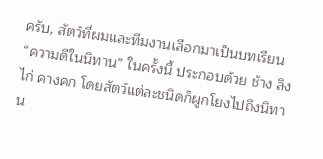ครับ, สัตว์ที่ผมและทีมงานเลือกมาเป็นบทเรียน “ความดีในนิทาน” ในครั้งนี้ ประกอบด้วย ช้าง ลิง ไก่ คางคก โดยสัตว์แต่ละชนิดก็ผูกโยงไปถึงนิทาน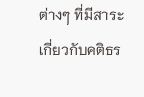ต่างๆ ที่มีสาระเกี่ยวกับคติธร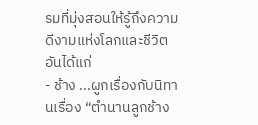รมที่มุ่งสอนให้รู้ถึงความดีงามแห่งโลกและชีวิต อันได้แก่
- ช้าง ...ผูกเรื่องกับนิทานเรื่อง “ตำนานลูกช้าง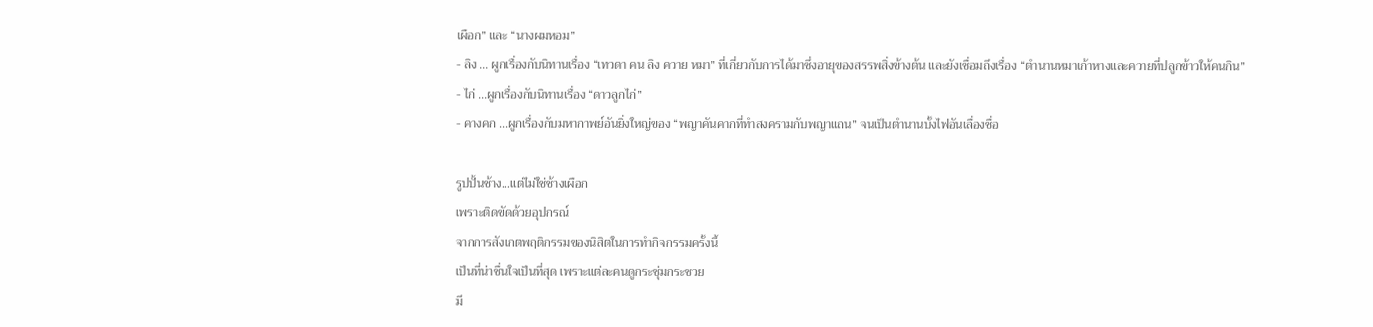เผือก” และ “นางผมหอม”
- ลิง ... ผูกเรื่องกับนิทานเรื่อง “เทวดา คน ลิง ควาย หมา” ที่เกี่ยวกับการได้มาซึ่งอายุของสรรพสิ่งข้างต้น และยังเชื่อมถึงเรื่อง “ตำนานหมาเก้าหางและควายที่ปลูกข้าวให้คนกิน”
- ไก่ ...ผูกเรื่องกับนิทานเรื่อง “ดาวลูกไก่”
- คางคก ...ผูกเรื่องกับมหากาพย์อันยิ่งใหญ่ของ “พญาคันคากที่ทำสงครามกับพญาแถน” จนเป็นตำนานบั้งไฟอันเลื่องชื่อ

รูปปั้นช้าง...แต่ไม่ใช่ช้างเผือก
เพราะติดขัดด้วยอุปกรณ์
จากการสังเกตพฤติกรรมของนิสิตในการทำกิจกรรมครั้งนี้
เป็นที่น่าชื่นใจเป็นที่สุด เพราะแต่ละคนดูกระชุ่มกระชวย
มี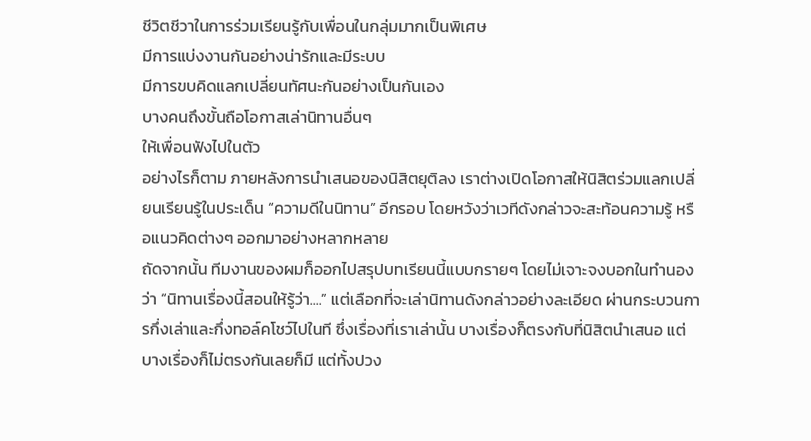ชีวิตชีวาในการร่วมเรียนรู้กับเพื่อนในกลุ่มมากเป็นพิเศษ
มีการแบ่งงานกันอย่างน่ารักและมีระบบ
มีการขบคิดแลกเปลี่ยนทัศนะกันอย่างเป็นกันเอง
บางคนถึงขั้นถือโอกาสเล่านิทานอื่นๆ
ให้เพื่อนฟังไปในตัว
อย่างไรก็ตาม ภายหลังการนำเสนอของนิสิตยุติลง เราต่างเปิดโอกาสให้นิสิตร่วมแลกเปลี่ยนเรียนรู้ในประเด็น “ความดีในนิทาน” อีกรอบ โดยหวังว่าเวทีดังกล่าวจะสะท้อนความรู้ หรือแนวคิดต่างๆ ออกมาอย่างหลากหลาย
ถัดจากนั้น ทีมงานของผมก็ออกไปสรุปบทเรียนนี้แบบกรายๆ โดยไม่เจาะจงบอกในทำนองว่า “นิทานเรื่องนี้สอนให้รู้ว่า....” แต่เลือกที่จะเล่านิทานดังกล่าวอย่างละเอียด ผ่านกระบวนการกึ่งเล่าและกึ่งทอล์คโชว์ไปในที ซึ่งเรื่องที่เราเล่านั้น บางเรื่องก็ตรงกับที่นิสิตนำเสนอ แต่บางเรื่องก็ไม่ตรงกันเลยก็มี แต่ทั้งปวง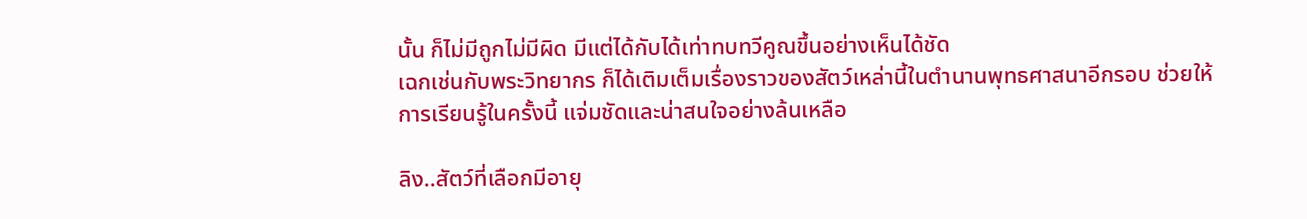นั้น ก็ไม่มีถูกไม่มีผิด มีแต่ได้กับได้เท่าทบทวีคูณขึ้นอย่างเห็นได้ชัด
เฉกเช่นกับพระวิทยากร ก็ได้เติมเต็มเรื่องราวของสัตว์เหล่านี้ในตำนานพุทธศาสนาอีกรอบ ช่วยให้การเรียนรู้ในครั้งนี้ แจ่มชัดและน่าสนใจอย่างล้นเหลือ

ลิง..สัตว์ที่เลือกมีอายุ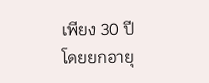เพียง 30 ปี
โดยยกอายุ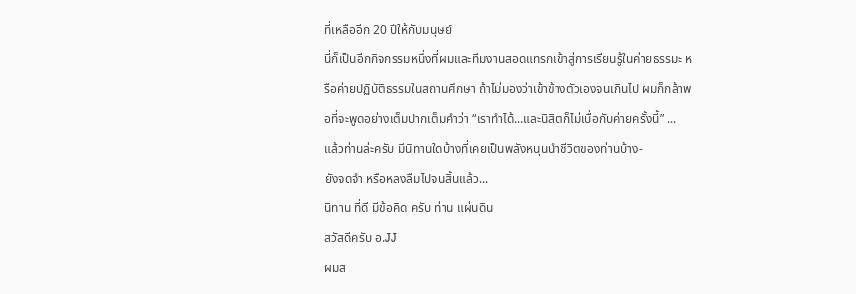ที่เหลืออีก 20 ปีให้กับมนุษย์
นี่ก็เป็นอีกกิจกรรมหนึ่งที่ผมและทีมงานสอดแทรกเข้าสู่การเรียนรู้ในค่ายธรรมะ หรือค่ายปฏิบัติธรรมในสถานศึกษา ถ้าไม่มองว่าเข้าข้างตัวเองจนเกินไป ผมก็กล้าพอที่จะพูดอย่างเต็มปากเต็มคำว่า “เราทำได้...และนิสิตก็ไม่เบื่อกับค่ายครั้งนี้” ...
แล้วท่านล่ะครับ มีนิทานใดบ้างที่เคยเป็นพลังหนุนนำชีวิตของท่านบ้าง-
ยังจดจำ หรือหลงลืมไปจนสิ้นแล้ว...
นิทาน ที่ดี มีข้อคิด ครับ ท่าน แผ่นดิน
สวัสดีครับ อ.JJ
ผมส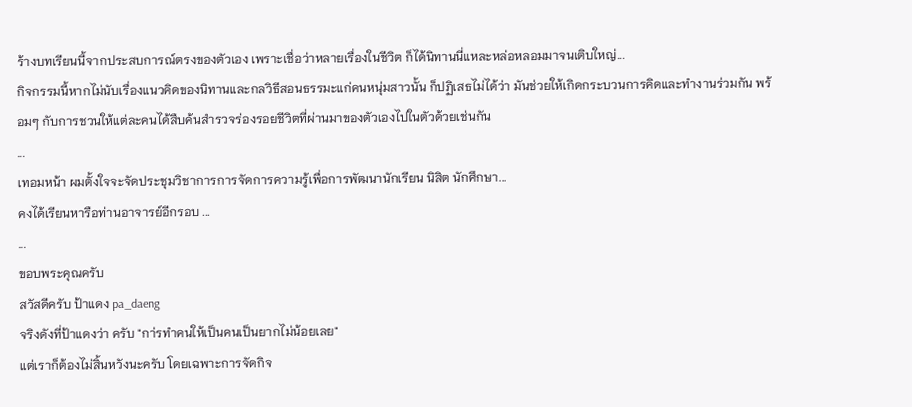ร้างบทเรียนนี้จากประสบการณ์ตรงของตัวเอง เพราะเชื่อว่าหลายเรื่องในชีวิต ก็ได้นิทานนี่แหละหล่อหลอมมาจนเติบใหญ่...
กิจกรรมนี้หากไม่นับเรื่องแนวคิดของนิทานและกลวิธีสอนธรรมะแก่คนหนุ่มสาวนั้น ก็ปฏิเสธไม่ได้ว่า มันช่วยให้เกิดกระบวนการคิดและทำงานร่วมกัน พร้อมๆ กับการชวนให้แต่ละคนได้สืบค้นสำรวจร่องรอยชีวิตที่ผ่านมาของตัวเองไปในตัวด้วยเช่นกัน
...
เทอมหน้า ผมตั้งใจจะจัดประชุมวิชาการการจัดการความรู้เพื่อการพัฒนานักเรียน นิสิต นักศึกษา...
คงได้เรียนหารือท่านอาจารย์อีกรอบ ...
...
ขอบพระคุณครับ
สวัสดีครับ ป้าแดง pa_daeng
จริงดังที่ป้าแดงว่า ครับ "กา่รทำคนให้เป็นคนเป็นยากไม่น้อยเลย"
แต่เราก็ต้องไม่สิ้นหวังนะครับ โดยเฉพาะการจัดกิจ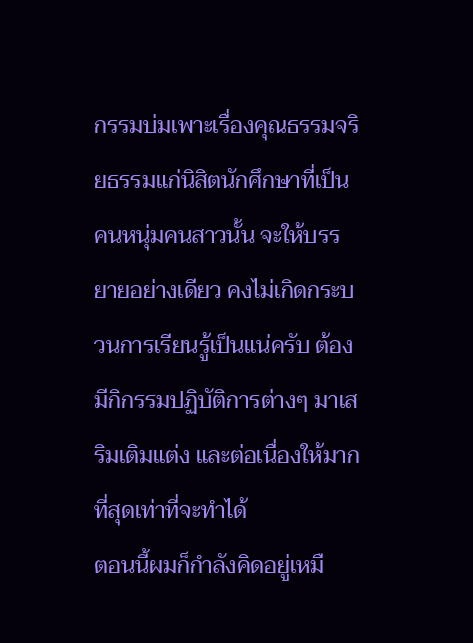กรรมบ่มเพาะเรื่องคุณธรรมจริยธรรมแก่นิสิตนักศึกษาที่เป็นคนหนุ่มคนสาวนั้น จะให้บรรยายอย่างเดียว คงไม่เกิดกระบวนการเรียนรู้เป็นแน่ครับ ต้องมีกิกรรมปฏิบัติการต่างๆ มาเสริมเติมแต่ง และต่อเนื่องให้มากที่สุดเท่าที่จะทำได้
ตอนนี้ผมก็กำลังคิดอยู่เหมื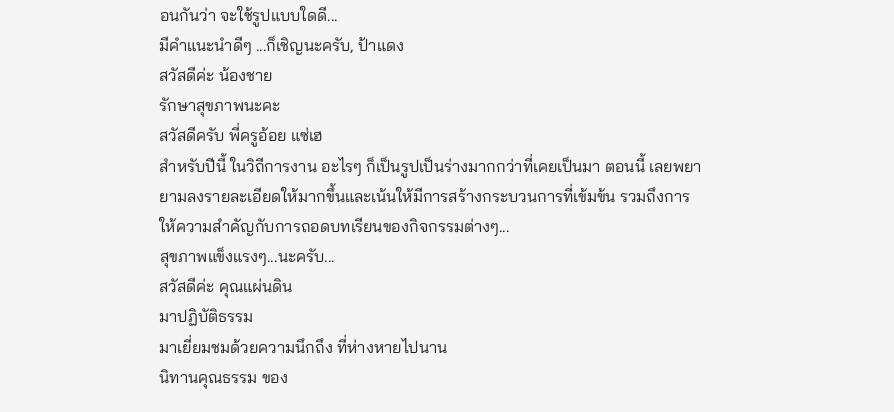อนกันว่า จะใช้รูปแบบใดดี...
มีคำแนะนำดีๆ ...ก็เชิญนะครับ, ป้าแดง
สวัสดีค่ะ น้องชาย
รักษาสุขภาพนะคะ
สวัสดีครับ พี่ครูอ้อย แซ่เฮ
สำหรับปีนี้ ในวิถีการงาน อะไรๆ ก็เป็นรูปเป็นร่างมากกว่าที่เคยเป็นมา ตอนนี้ เลยพยายามลงรายละเอียดให้มากขึ้นและเน้นให้มีการสร้างกระบวนการที่เข้มข้น รวมถึงการให้ความสำคัญกับการถอดบทเรียนของกิจกรรมต่างๆ...
สุขภาพแข็งแรงๆ...นะครับ...
สวัสดีค่ะ คุณแผ่นดิน
มาปฏิบัติธรรม
มาเยี่ยมชมด้วยความนึกถึง ที่ห่างหายไปนาน
นิทานคุณธรรม ของ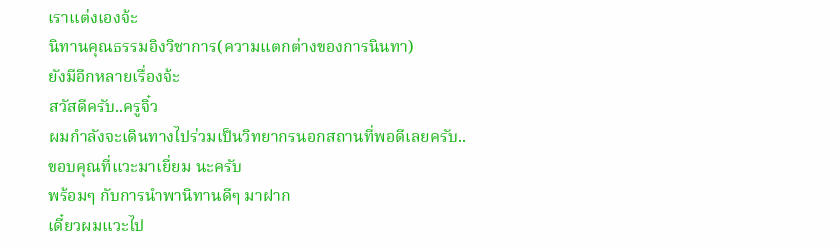เราแต่งเองจ้ะ
นิทานคุณธรรมอิงวิชาการ(ความแตกต่างของการนินทา)
ยังมีอีกหลายเรื่องจ้ะ
สวัสดีครับ..ครูจิ๋ว
ผมกำลังจะเดินทางไปร่วมเป็นวิทยากรนอกสถานที่พอดีเลยครับ..
ขอบคุณที่แวะมาเยี่ยม นะครับ
พร้อมๆ กับการนำพานิทานดีๆ มาฝาก
เดี๋ยวผมแวะไป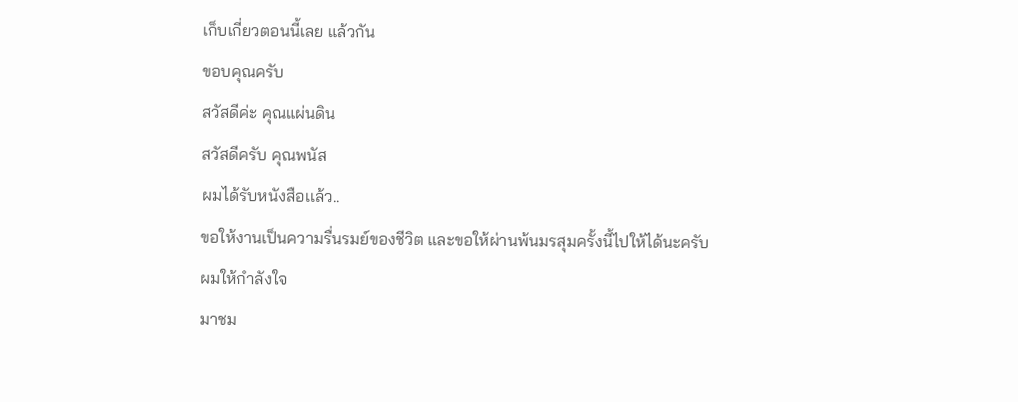เก็บเกี่ยวตอนนี้เลย แล้วกัน
ขอบคุณครับ
สวัสดีค่ะ คุณแผ่นดิน
สวัสดีครับ คุณพนัส
ผมได้รับหนังสือเเล้ว..
ขอให้งานเป็นความรื่นรมย์ของชีวิต และขอให้ผ่านพ้นมรสุมครั้งนี้ไปให้ได้นะครับ
ผมให้กำลังใจ
มาชม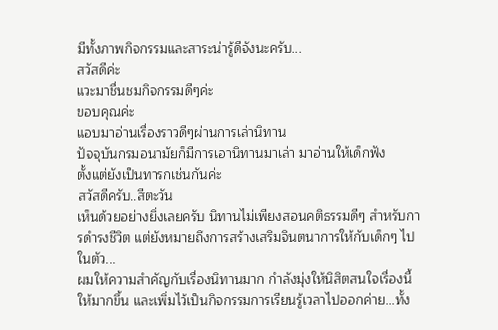มีทั้งภาพกิจกรรมและสาระน่ารู้ดีจังนะครับ...
สวัสดีค่ะ
แวะมาชื่นชมกิจกรรมดีๆค่ะ
ขอบคุณค่ะ
แอบมาอ่านเรื่องราวดีๆผ่านการเล่านิทาน
ปัจจุบันกรมอนามัยก็มีการเอานิทานมาเล่า มาอ่านให้เด็กฟัง
ตั้งแต่ยังเป็นทารกเช่นกันค่ะ
สวัสดีครับ..สีตะวัน
เห็นด้วยอย่างยิ่งเลยครับ นิทานไม่เพียงสอนคติธรรมดีๆ สำหรับการดำรงชีวิต แต่ยังหมายถึงการสร้างเสริมจินตนาการให้กับเด็กๆ ไปในตัว...
ผมให้ความสำคัญกับเรื่องนิทานมาก กำลังมุ่งให้นิสิตสนใจเรื่องนี้ให้มากขึ้น และเพิ่มไว้เป็นกิจกรรมการเรียนรู้เวลาไปออกค่าย...ทั้ง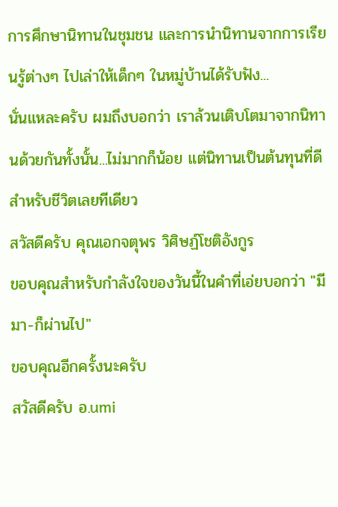การศึกษานิทานในชุมชน และการนำนิทานจากการเรียนรู้ต่างๆ ไปเล่าให้เด็กๆ ในหมู่บ้านได้รับฟัง...
นั่นแหละครับ ผมถึงบอกว่า เราล้วนเติบโตมาจากนิทานด้วยกันทั้งนั้น...ไม่มากก็น้อย แต่นิทานเป็นต้นทุนที่ดีสำหรับชีวิตเลยทีเดียว
สวัสดีครับ คุณเอกจตุพร วิศิษฏ์โชติอังกูร
ขอบคุณสำหรับกำลังใจของวันนี้ในคำที่เอ่ยบอกว่า "มีมา-ก็ผ่านไป"
ขอบคุณอีกครั้งนะครับ
สวัสดีครับ อ.umi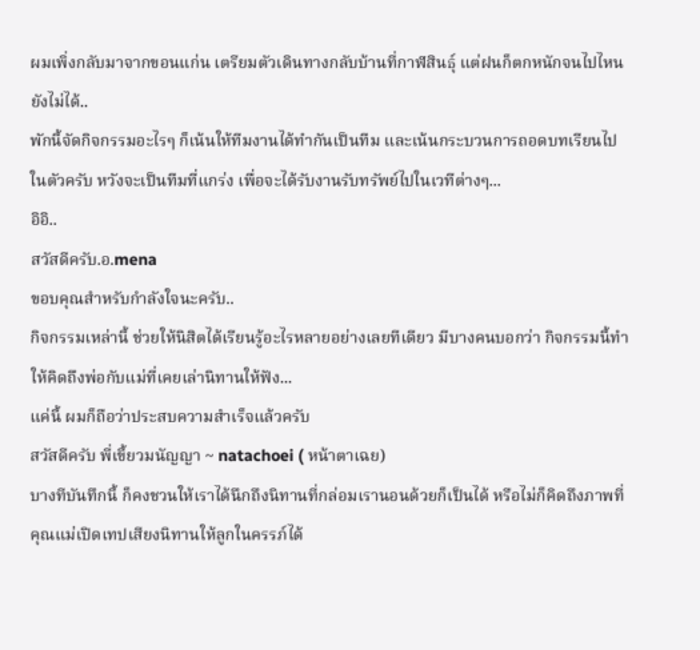ผมเพิ่งกลับมาจากขอนแก่น เตรียมตัวเดินทางกลับบ้านที่กาฬสินธุ์ แต่ฝนก็ตกหนักจนไปไหนยังไม่ได้..
พักนี้จัดกิจกรรมอะไรๆ ก็เน้นให้ทีมงานได้ทำกันเป็นทีม และเน้นกระบวนการถอดบทเรียนไปในตัวครับ หวังจะเป็นทีมที่แกร่ง เพื่อจะได้รับงานรับทรัพย์ไปในเวทีต่างๆ...
อิอิ..
สวัสดีครับ.อ.mena
ขอบคุณสำหรับกำลังใจนะครับ..
กิจกรรมเหล่านี้ ช่วยให้นิสิตได้เรียนรู้อะไรหลายอย่างเลยทีเดียว มีบางคนบอกว่า กิจกรรมนี้ทำให้คิดถึงพ่อกับแม่ที่เคยเล่านิทานให้ฟัง...
แค่นี้ ผมก็ถือว่าประสบความสำเร็จแล้วครับ
สวัสดีครับ พี่เขี้ยวมนัญญา ~ natachoei ( หน้าตาเฉย)
บางทีบันทึกนี้ ก็คงชวนให้เราได้นึกถึงนิทานที่กล่อมเรานอนด้วยก็เป็นได้ หรือไม่ก็คิดถึงภาพที่คุณแม่เปิดเทปเสียงนิทานให้ลูกในครรภ์ได้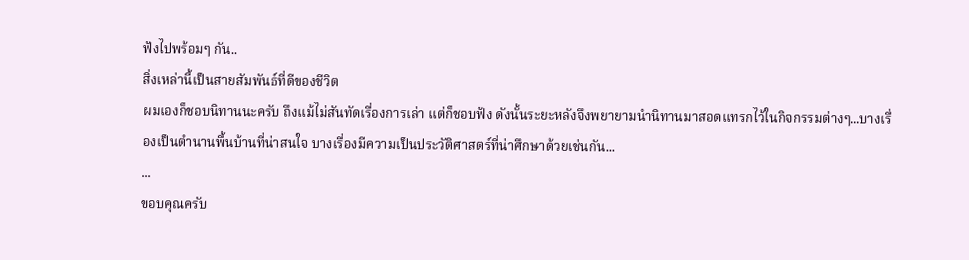ฟังไปพร้อมๆ กัน..
สิ่งเหล่านี้เป็นสายสัมพันธ์ที่ดีของชีวิต
ผมเองก็ชอบนิทานนะครับ ถึงแม้ไม่สันทัดเรื่องการเล่า แต่ก็ชอบฟัง ดังนั้นระยะหลังจึงพยายามนำนิทานมาสอดแทรกไว้ในกิจกรรมต่างๆ...บางเรื่องเป็นตำนานพื้นบ้านที่น่าสนใจ บางเรื่องมีความเป็นประวัติศาสตร์ที่น่าศึกษาด้วยเช่นกัน...
...
ขอบคุณครับ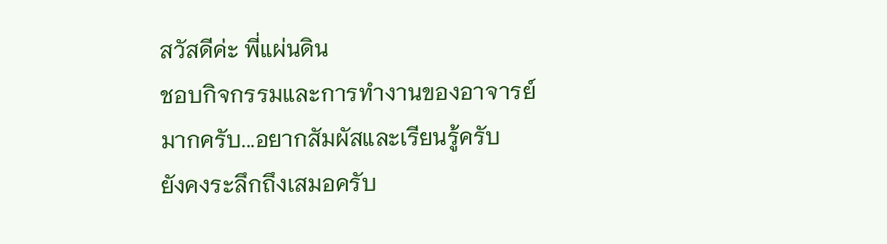สวัสดีค่ะ พี่แผ่นดิน
ชอบกิจกรรมและการทำงานของอาจารย์มากครับ...อยากสัมผัสและเรียนรู้ครับ
ยังคงระลึกถึงเสมอครับ